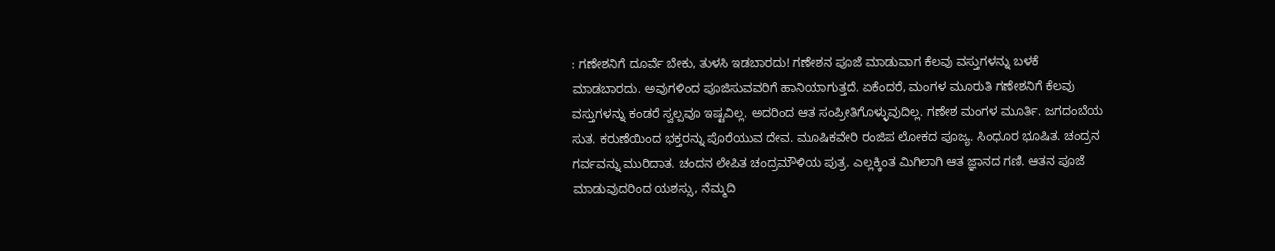: ಗಣೇಶನಿಗೆ ದೂರ್ವೆ ಬೇಕು, ತುಳಸಿ ಇಡಬಾರದು! ಗಣೇಶನ ಪೂಜೆ ಮಾಡುವಾಗ ಕೆಲವು ವಸ್ತುಗಳನ್ನು ಬಳಕೆ ಮಾಡಬಾರದು. ಅವುಗಳಿಂದ ಪೂಜಿಸುವವರಿಗೆ ಹಾನಿಯಾಗುತ್ತದೆ. ಏಕೆಂದರೆ, ಮಂಗಳ ಮೂರುತಿ ಗಣೇಶನಿಗೆ ಕೆಲವು ವಸ್ತುಗಳನ್ನು ಕಂಡರೆ ಸ್ವಲ್ಪವೂ ಇಷ್ಟವಿಲ್ಲ. ಅದರಿಂದ ಆತ ಸಂಪ್ರೀತಿಗೊಳ್ಳುವುದಿಲ್ಲ. ಗಣೇಶ ಮಂಗಳ ಮೂರ್ತಿ. ಜಗದಂಬೆಯ ಸುತ. ಕರುಣೆಯಿಂದ ಭಕ್ತರನ್ನು ಪೊರೆಯುವ ದೇವ. ಮೂಷಿಕವೇರಿ ರಂಜಿಪ ಲೋಕದ ಪೂಜ್ಯ. ಸಿಂಧೂರ ಭೂಷಿತ. ಚಂದ್ರನ ಗರ್ವವನ್ನು ಮುರಿದಾತ. ಚಂದನ ಲೇಪಿತ ಚಂದ್ರಮೌಳಿಯ ಪುತ್ರ. ಎಲ್ಲಕ್ಕಿಂತ ಮಿಗಿಲಾಗಿ ಆತ ಜ್ಞಾನದ ಗಣಿ. ಆತನ ಪೂಜೆ ಮಾಡುವುದರಿಂದ ಯಶಸ್ಸು, ನೆಮ್ಮದಿ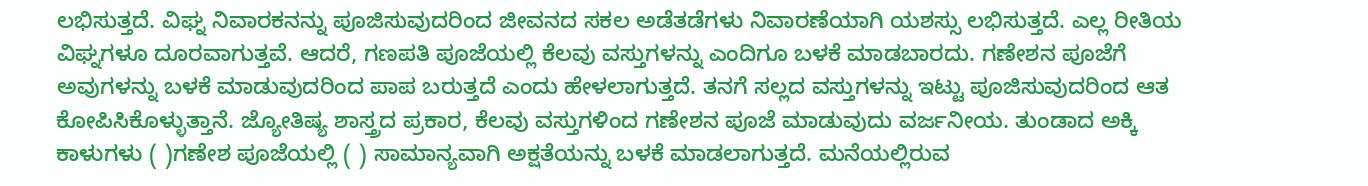ಲಭಿಸುತ್ತದೆ. ವಿಘ್ನ ನಿವಾರಕನನ್ನು ಪೂಜಿಸುವುದರಿಂದ ಜೀವನದ ಸಕಲ ಅಡೆತಡೆಗಳು ನಿವಾರಣೆಯಾಗಿ ಯಶಸ್ಸು ಲಭಿಸುತ್ತದೆ. ಎಲ್ಲ ರೀತಿಯ ವಿಘ್ನಗಳೂ ದೂರವಾಗುತ್ತವೆ. ಆದರೆ, ಗಣಪತಿ ಪೂಜೆಯಲ್ಲಿ ಕೆಲವು ವಸ್ತುಗಳನ್ನು ಎಂದಿಗೂ ಬಳಕೆ ಮಾಡಬಾರದು. ಗಣೇಶನ ಪೂಜೆಗೆ ಅವುಗಳನ್ನು ಬಳಕೆ ಮಾಡುವುದರಿಂದ ಪಾಪ ಬರುತ್ತದೆ ಎಂದು ಹೇಳಲಾಗುತ್ತದೆ. ತನಗೆ ಸಲ್ಲದ ವಸ್ತುಗಳನ್ನು ಇಟ್ಟು ಪೂಜಿಸುವುದರಿಂದ ಆತ ಕೋಪಿಸಿಕೊಳ್ಳುತ್ತಾನೆ. ಜ್ಯೋತಿಷ್ಯ ಶಾಸ್ತ್ರದ ಪ್ರಕಾರ, ಕೆಲವು ವಸ್ತುಗಳಿಂದ ಗಣೇಶನ ಪೂಜೆ ಮಾಡುವುದು ವರ್ಜನೀಯ. ತುಂಡಾದ ಅಕ್ಕಿ ಕಾಳುಗಳು ( )ಗಣೇಶ ಪೂಜೆಯಲ್ಲಿ ( ) ಸಾಮಾನ್ಯವಾಗಿ ಅಕ್ಷತೆಯನ್ನು ಬಳಕೆ ಮಾಡಲಾಗುತ್ತದೆ. ಮನೆಯಲ್ಲಿರುವ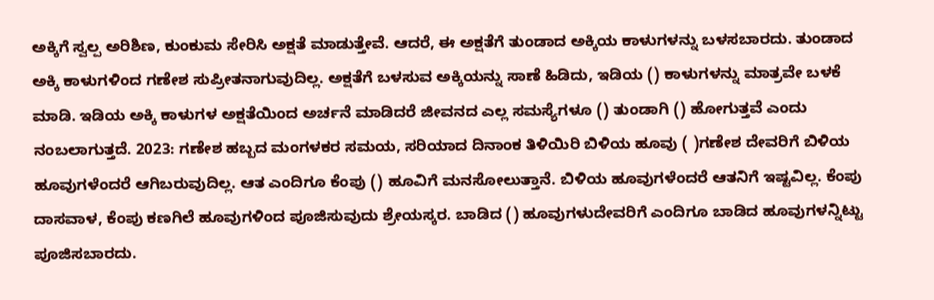ಅಕ್ಕಿಗೆ ಸ್ವಲ್ಪ ಅರಿಶಿಣ, ಕುಂಕುಮ ಸೇರಿಸಿ ಅಕ್ಷತೆ ಮಾಡುತ್ತೇವೆ. ಆದರೆ, ಈ ಅಕ್ಷತೆಗೆ ತುಂಡಾದ ಅಕ್ಕಿಯ ಕಾಳುಗಳನ್ನು ಬಳಸಬಾರದು. ತುಂಡಾದ ಅಕ್ಕಿ ಕಾಳುಗಳಿಂದ ಗಣೇಶ ಸುಪ್ರೀತನಾಗುವುದಿಲ್ಲ. ಅಕ್ಷತೆಗೆ ಬಳಸುವ ಅಕ್ಕಿಯನ್ನು ಸಾಣೆ ಹಿಡಿದು, ಇಡಿಯ () ಕಾಳುಗಳನ್ನು ಮಾತ್ರವೇ ಬಳಕೆ ಮಾಡಿ. ಇಡಿಯ ಅಕ್ಕಿ ಕಾಳುಗಳ ಅಕ್ಷತೆಯಿಂದ ಅರ್ಚನೆ ಮಾಡಿದರೆ ಜೀವನದ ಎಲ್ಲ ಸಮಸ್ಯೆಗಳೂ () ತುಂಡಾಗಿ () ಹೋಗುತ್ತವೆ ಎಂದು ನಂಬಲಾಗುತ್ತದೆ. 2023: ಗಣೇಶ ಹಬ್ಬದ ಮಂಗಳಕರ ಸಮಯ, ಸರಿಯಾದ ದಿನಾಂಕ ತಿಳಿಯಿರಿ ಬಿಳಿಯ ಹೂವು ( )ಗಣೇಶ ದೇವರಿಗೆ ಬಿಳಿಯ ಹೂವುಗಳೆಂದರೆ ಆಗಿಬರುವುದಿಲ್ಲ. ಆತ ಎಂದಿಗೂ ಕೆಂಪು () ಹೂವಿಗೆ ಮನಸೋಲುತ್ತಾನೆ. ಬಿಳಿಯ ಹೂವುಗಳೆಂದರೆ ಆತನಿಗೆ ಇಷ್ಟವಿಲ್ಲ. ಕೆಂಪು ದಾಸವಾಳ, ಕೆಂಪು ಕಣಗಿಲೆ ಹೂವುಗಳಿಂದ ಪೂಜಿಸುವುದು ಶ್ರೇಯಸ್ಕರ. ಬಾಡಿದ () ಹೂವುಗಳುದೇವರಿಗೆ ಎಂದಿಗೂ ಬಾಡಿದ ಹೂವುಗಳನ್ನಿಟ್ಟು ಪೂಜಿಸಬಾರದು.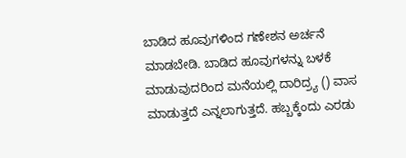ಬಾಡಿದ ಹೂವುಗಳಿಂದ ಗಣೇಶನ ಅರ್ಚನೆ ಮಾಡಬೇಡಿ. ಬಾಡಿದ ಹೂವುಗಳನ್ನು ಬಳಕೆ ಮಾಡುವುದರಿಂದ ಮನೆಯಲ್ಲಿ ದಾರಿದ್ರ್ಯ () ವಾಸ ಮಾಡುತ್ತದೆ ಎನ್ನಲಾಗುತ್ತದೆ. ಹಬ್ಬಕ್ಕೆಂದು ಎರಡು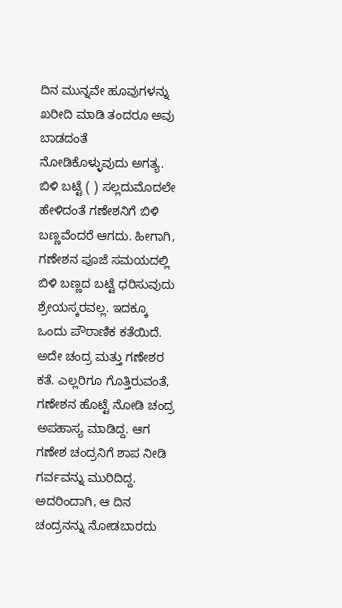ದಿನ ಮುನ್ನವೇ ಹೂವುಗಳನ್ನು ಖರೀದಿ ಮಾಡಿ ತಂದರೂ ಅವು ಬಾಡದಂತೆ ನೋಡಿಕೊಳ್ಳುವುದು ಅಗತ್ಯ. ಬಿಳಿ ಬಟ್ಟೆ ( ) ಸಲ್ಲದುಮೊದಲೇ ಹೇಳಿದಂತೆ ಗಣೇಶನಿಗೆ ಬಿಳಿ ಬಣ್ಣವೆಂದರೆ ಆಗದು. ಹೀಗಾಗಿ, ಗಣೇಶನ ಪೂಜೆ ಸಮಯದಲ್ಲಿ ಬಿಳಿ ಬಣ್ಣದ ಬಟ್ಟೆ ಧರಿಸುವುದು ಶ್ರೇಯಸ್ಕರವಲ್ಲ. ಇದಕ್ಕೂ ಒಂದು ಪೌರಾಣಿಕ ಕತೆಯಿದೆ. ಅದೇ ಚಂದ್ರ ಮತ್ತು ಗಣೇಶರ ಕತೆ. ಎಲ್ಲರಿಗೂ ಗೊತ್ತಿರುವಂತೆ, ಗಣೇಶನ ಹೊಟ್ಟೆ ನೋಡಿ ಚಂದ್ರ ಅಪಹಾಸ್ಯ ಮಾಡಿದ್ದ. ಆಗ ಗಣೇಶ ಚಂದ್ರನಿಗೆ ಶಾಪ ನೀಡಿ ಗರ್ವವನ್ನು ಮುರಿದಿದ್ದ. ಅದರಿಂದಾಗಿ, ಆ ದಿನ ಚಂದ್ರನನ್ನು ನೋಡಬಾರದು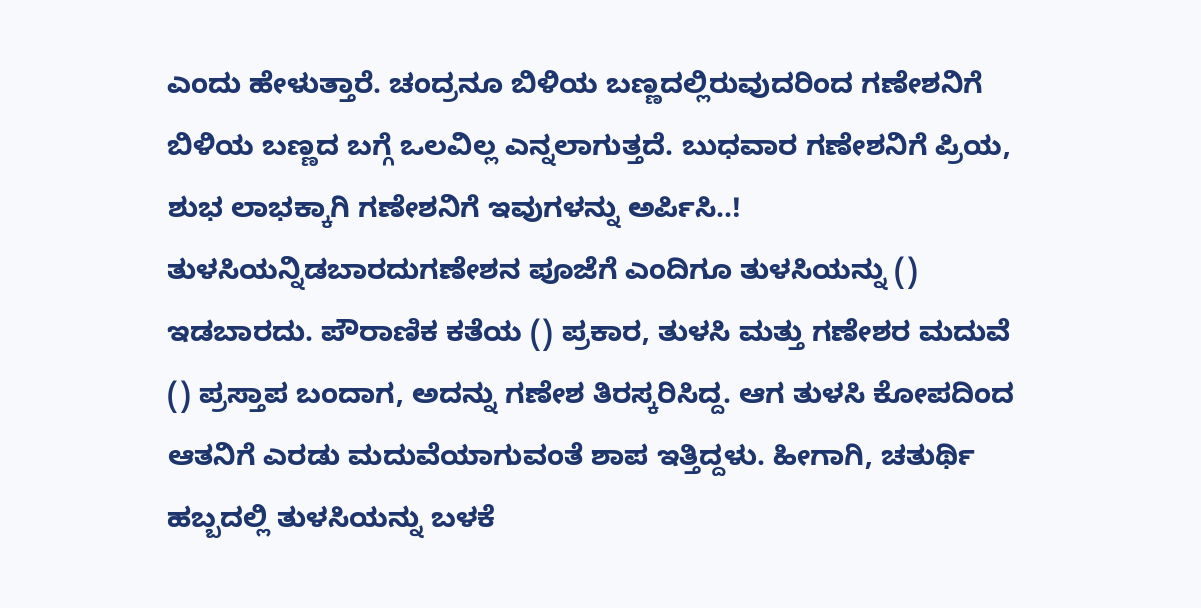ಎಂದು ಹೇಳುತ್ತಾರೆ. ಚಂದ್ರನೂ ಬಿಳಿಯ ಬಣ್ಣದಲ್ಲಿರುವುದರಿಂದ ಗಣೇಶನಿಗೆ ಬಿಳಿಯ ಬಣ್ಣದ ಬಗ್ಗೆ ಒಲವಿಲ್ಲ ಎನ್ನಲಾಗುತ್ತದೆ. ಬುಧವಾರ ಗಣೇಶನಿಗೆ ಪ್ರಿಯ, ಶುಭ ಲಾಭಕ್ಕಾಗಿ ಗಣೇಶನಿಗೆ ಇವುಗಳನ್ನು ಅರ್ಪಿಸಿ..! ತುಳಸಿಯನ್ನಿಡಬಾರದುಗಣೇಶನ ಪೂಜೆಗೆ ಎಂದಿಗೂ ತುಳಸಿಯನ್ನು () ಇಡಬಾರದು. ಪೌರಾಣಿಕ ಕತೆಯ () ಪ್ರಕಾರ, ತುಳಸಿ ಮತ್ತು ಗಣೇಶರ ಮದುವೆ () ಪ್ರಸ್ತಾಪ ಬಂದಾಗ, ಅದನ್ನು ಗಣೇಶ ತಿರಸ್ಕರಿಸಿದ್ದ. ಆಗ ತುಳಸಿ ಕೋಪದಿಂದ ಆತನಿಗೆ ಎರಡು ಮದುವೆಯಾಗುವಂತೆ ಶಾಪ ಇತ್ತಿದ್ದಳು. ಹೀಗಾಗಿ, ಚತುರ್ಥಿ ಹಬ್ಬದಲ್ಲಿ ತುಳಸಿಯನ್ನು ಬಳಕೆ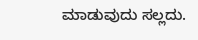ಮಾಡುವುದು ಸಲ್ಲದು.